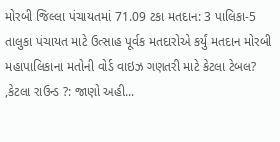મોરબી જિલ્લા પંચાયતમાં 71.09 ટકા મતદાન: 3 પાલિકા-5 તાલુકા પંચાયત માટે ઉત્સાહ પૂર્વક મતદારોએ કર્યું મતદાન મોરબી મહાપાલિકાના મતોની વોર્ડ વાઇઝ ગણતરી માટે કેટલા ટેબલ? ,કેટલા રાઉન્ડ ?: જાણો અહી...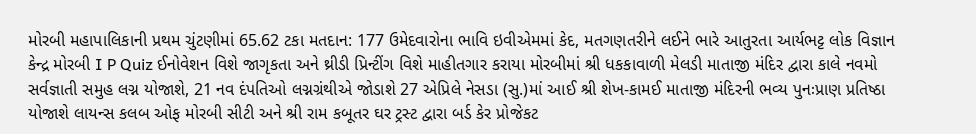મોરબી મહાપાલિકાની પ્રથમ ચુંટણીમાં 65.62 ટકા મતદાન: 177 ઉમેદવારોના ભાવિ ઇવીએમમાં કેદ, મતગણતરીને લઈને ભારે આતુરતા આર્યભટ્ટ લોક વિજ્ઞાન કેન્દ્ર મોરબી I P Quiz ઈનોવેશન વિશે જાગૃકતા અને થ્રીડી પ્રિન્ટીંગ વિશે માહીતગાર કરાયા મોરબીમાં શ્રી ધકકાવાળી મેલડી માતાજી મંદિર દ્વારા કાલે નવમો સર્વજ્ઞાતી સમુહ લગ્ન યોજાશે, 21 નવ દંપતિઓ લગ્નગ્રંથીએ જોડાશે 27 એપ્રિલે નેસડા (સુ.)માં આઈ શ્રી શેખ-કામઈ માતાજી મંદિરની ભવ્ય પુનઃપ્રાણ પ્રતિષ્ઠા યોજાશે લાયન્સ કલબ ઓફ મોરબી સીટી અને શ્રી રામ કબૂતર ઘર ટ્રસ્ટ દ્વારા બર્ડ કેર પ્રોજેકટ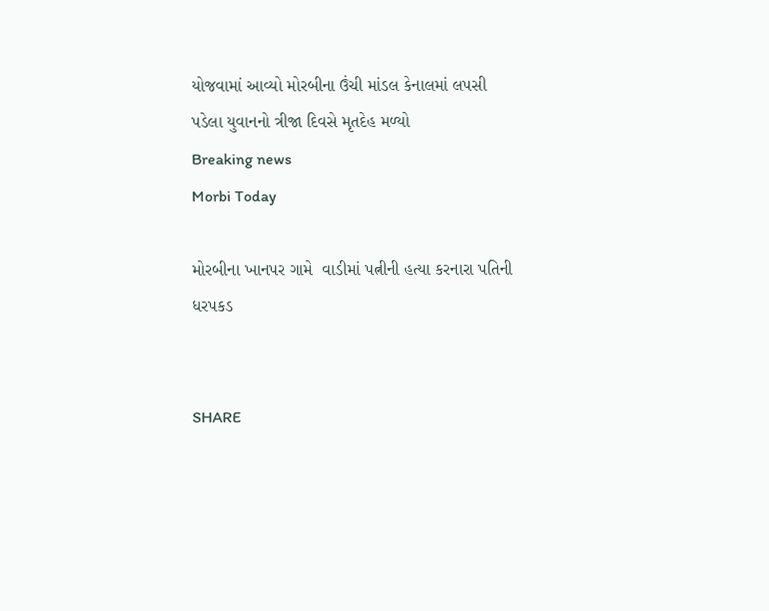યોજવામાં આવ્યો મોરબીના ઉંચી માંડલ કેનાલમાં લપસી પડેલા યુવાનનો ત્રીજા દિવસે મૃતદેહ મળ્યો
Breaking news
Morbi Today

મોરબીના ખાનપર ગામે  વાડીમાં પત્નીની હત્યા કરનારા પતિની ધરપકડ


SHARE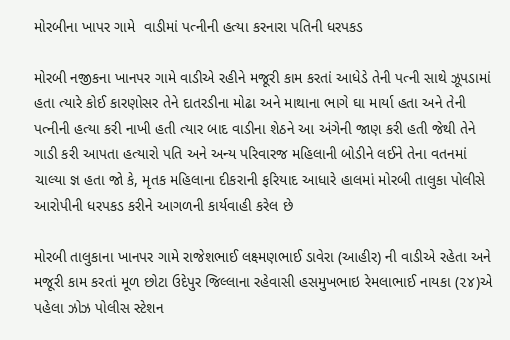મોરબીના ખાપર ગામે  વાડીમાં પત્નીની હત્યા કરનારા પતિની ધરપકડ

મોરબી નજીકના ખાનપર ગામે વાડીએ રહીને મજૂરી કામ કરતાં આધેડે તેની પત્ની સાથે ઝૂપડામાં હતા ત્યારે કોઈ કારણોસર તેને દાતરડીના મોઢા અને માથાના ભાગે ઘા માર્યા હતા અને તેની પત્નીની હત્યા કરી નાખી હતી ત્યાર બાદ વાડીના શેઠને આ અંગેની જાણ કરી હતી જેથી તેને ગાડી કરી આપતા હત્યારો પતિ અને અન્ય પરિવારજ મહિલાની બોડીને લઈને તેના વતનમાં ચાલ્યા જ્ઞ હતા જો કે, મૃતક મહિલાના દીકરાની ફરિયાદ આધારે હાલમાં મોરબી તાલુકા પોલીસે આરોપીની ધરપકડ કરીને આગળની કાર્યવાહી કરેલ છે

મોરબી તાલુકાના ખાનપર ગામે રાજેશભાઈ લક્ષ્મણભાઈ ડાવેરા (આહીર) ની વાડીએ રહેતા અને મજૂરી કામ કરતાં મૂળ છોટા ઉદેપુર જિલ્લાના રહેવાસી હસમુખભાઇ રેમલાભાઈ નાયકા (૨૪)એ પહેલા ઝોઝ પોલીસ સ્ટેશન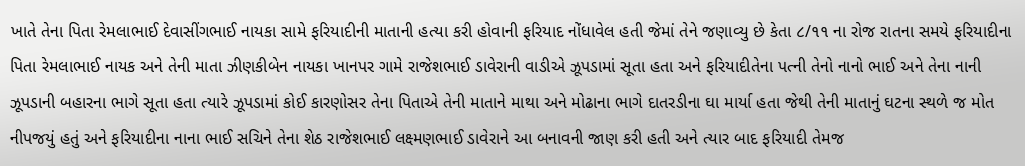ખાતે તેના પિતા રેમલાભાઈ દેવાસીંગભાઈ નાયકા સામે ફરિયાદીની માતાની હત્યા કરી હોવાની ફરિયાદ નોંધાવેલ હતી જેમાં તેને જણાવ્યુ છે કેતા ૮/૧૧ ના રોજ રાતના સમયે ફરિયાદીના પિતા રેમલાભાઈ નાયક અને તેની માતા ઝીણકીબેન નાયકા ખાનપર ગામે રાજેશભાઈ ડાવેરાની વાડીએ ઝૂપડામાં સૂતા હતા અને ફરિયાદીતેના પત્ની તેનો નાનો ભાઈ અને તેના નાની ઝૂપડાની બહારના ભાગે સૂતા હતા ત્યારે ઝૂપડામાં કોઈ કારણોસર તેના પિતાએ તેની માતાને માથા અને મોઢાના ભાગે દાતરડીના ઘા માર્યા હતા જેથી તેની માતાનું ઘટના સ્થળે જ મોત નીપજયું હતું અને ફરિયાદીના નાના ભાઈ સચિને તેના શેઠ રાજેશભાઈ લક્ષ્મણભાઈ ડાવેરાને આ બનાવની જાણ કરી હતી અને ત્યાર બાદ ફરિયાદી તેમજ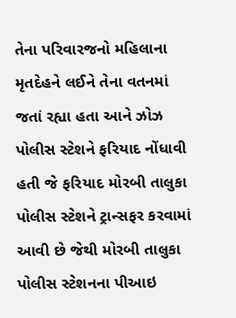તેના પરિવારજનો મહિલાના મૃતદેહને લઈને તેના વતનમાં જતાં રહ્યા હતા આને ઝોઝ પોલીસ સ્ટેશને ફરિયાદ નોંધાવી હતી જે ફરિયાદ મોરબી તાલુકા પોલીસ સ્ટેશને ટ્રાન્સફર કરવામાં આવી છે જેથી મોરબી તાલુકા પોલીસ સ્ટેશનના પીઆઇ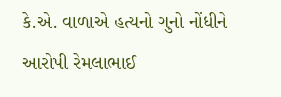કે.એ. વાળાએ હત્યનો ગુનો નોંધીને આરોપી રેમલાભાઈ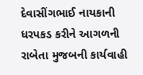દેવાસીંગભાઈ નાયકાની ધરપકડ કરીને આગળની રાબેતા મુજબની કાર્યવાહી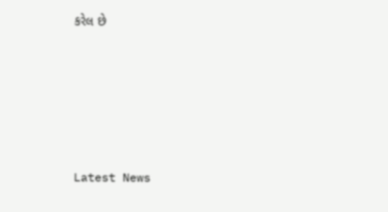કરેલ છે






Latest News